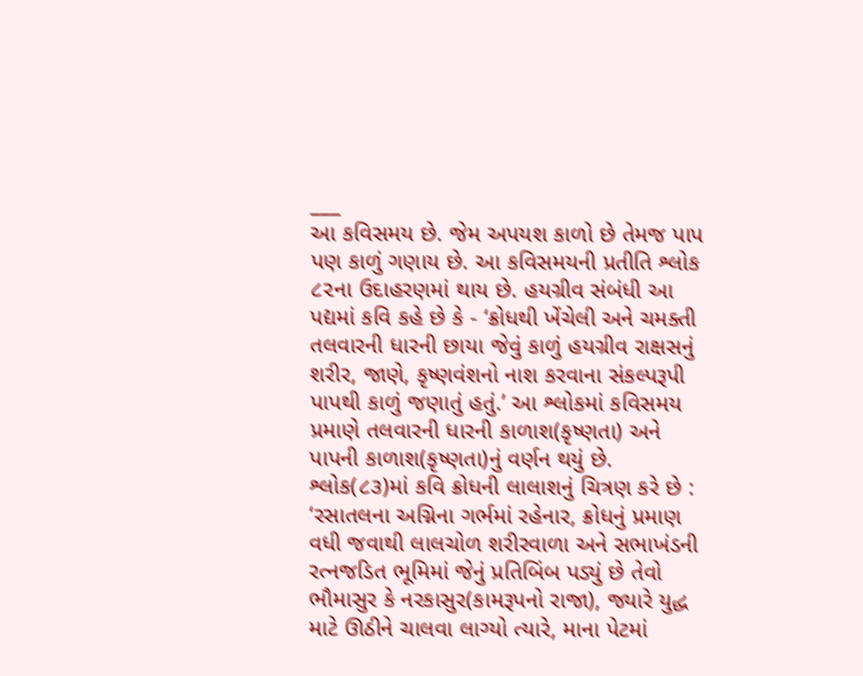___
આ કવિસમય છે. જેમ અપયશ કાળો છે તેમજ પાપ પણ કાળું ગણાય છે. આ કવિસમયની પ્રતીતિ શ્લોક ૮૨ના ઉદાહરણમાં થાય છે. હયગ્રીવ સંબંધી આ પદ્યમાં કવિ કહે છે કે - ‘ક્રોધથી ખેંચેલી અને ચમક્તી તલવારની ધારની છાયા જેવું કાળું હયગ્રીવ રાક્ષસનું શરીર, જાણે, કૃષ્ણવંશનો નાશ કરવાના સંકલ્પરૂપી પાપથી કાળું જણાતું હતું.’ આ શ્લોકમાં કવિસમય પ્રમાણે તલવારની ધારની કાળાશ(કૃષ્ણતા) અને પાપની કાળાશ(કૃષ્ણતા)નું વર્ણન થયું છે. શ્લોક(૮૩)માં કવિ ક્રોધની લાલાશનું ચિત્રણ કરે છે : ‘રસાતલના અગ્નિના ગર્ભમાં રહેનાર, ક્રોધનું પ્રમાણ વધી જવાથી લાલચોળ શરીરવાળા અને સભાખંડની રત્નજડિત ભૂમિમાં જેનું પ્રતિબિંબ પડ્યું છે તેવો ભૌમાસુર કે નરકાસુર(કામરૂપનો રાજા), જ્યારે યુદ્ધ માટે ઊઠીને ચાલવા લાગ્યો ત્યારે, માના પેટમાં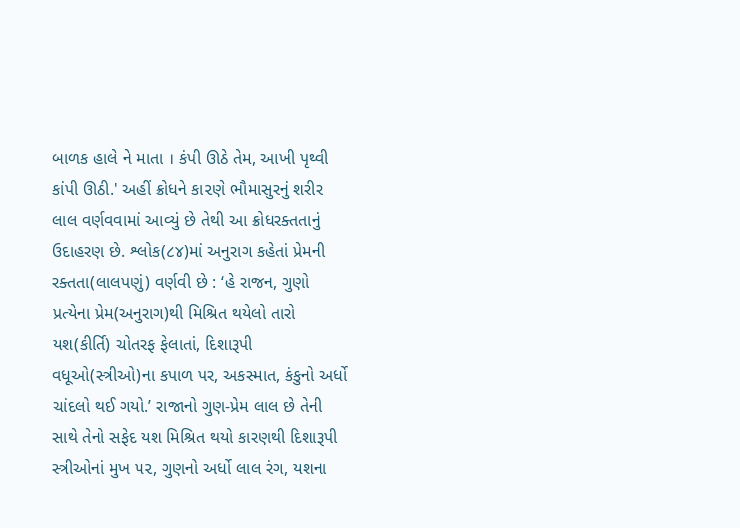બાળક હાલે ને માતા । કંપી ઊઠે તેમ, આખી પૃથ્વી કાંપી ઊઠી.' અહીં ક્રોધને કા૨ણે ભૌમાસુરનું શરીર લાલ વર્ણવવામાં આવ્યું છે તેથી આ ક્રોધરક્તતાનું ઉદાહરણ છે. શ્લોક(૮૪)માં અનુરાગ કહેતાં પ્રેમની રક્તતા(લાલપણું) વર્ણવી છે : ‘હે રાજન, ગુણો પ્રત્યેના પ્રેમ(અનુરાગ)થી મિશ્રિત થયેલો તારો યશ(કીર્તિ) ચોતરફ ફેલાતાં, દિશારૂપી વધૂઓ(સ્ત્રીઓ)ના કપાળ પર, અકસ્માત, કંકુનો અર્ધો ચાંદલો થઈ ગયો.’ રાજાનો ગુણ-પ્રેમ લાલ છે તેની સાથે તેનો સફેદ યશ મિશ્રિત થયો કારણથી દિશારૂપી સ્ત્રીઓનાં મુખ ૫૨, ગુણનો અર્ધો લાલ રંગ, યશના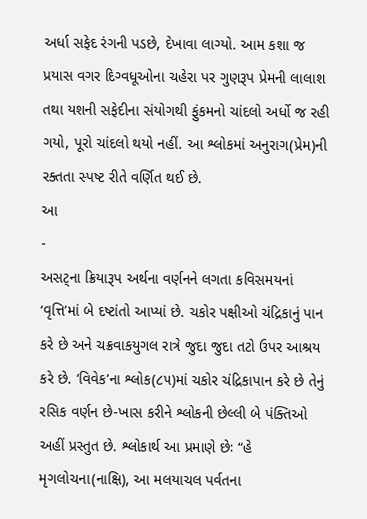અર્ધા સફેદ રંગની પડછે, દેખાવા લાગ્યો. આમ કશા જ પ્રયાસ વગર દિગ્વધૂઓના ચહેરા પર ગુણરૂપ પ્રેમની લાલાશ તથા યશની સફેદીના સંયોગથી ફુંકમનો ચાંદલો અર્ધો જ રહી ગયો, પૂરો ચાંદલો થયો નહીં. આ શ્લોકમાં અનુરાગ(પ્રેમ)ની રક્તતા સ્પષ્ટ રીતે વર્ણિત થઈ છે.
આ
-
અસટ્ના ક્રિયારૂપ અર્થના વર્ણનને લગતા કવિસમયનાં ‘વૃત્તિ’માં બે દષ્ટાંતો આપ્યાં છે. ચકોર પક્ષીઓ ચંદ્રિકાનું પાન કરે છે અને ચક્રવાકયુગલ રાત્રે જુદા જુદા તટો ઉપર આશ્રય કરે છે. ‘વિવેક’ના શ્લોક(૮૫)માં ચકોર ચંદ્રિકાપાન કરે છે તેનું રસિક વર્ણન છે-ખાસ કરીને શ્લોકની છેલ્લી બે પંક્તિઓ અહીં પ્રસ્તુત છે. શ્લોકાર્થ આ પ્રમાણે છેઃ “હે મૃગલોચના(નાક્ષિ), આ મલયાચલ પર્વતના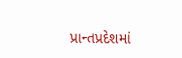પ્રાન્તપ્રદેશમાં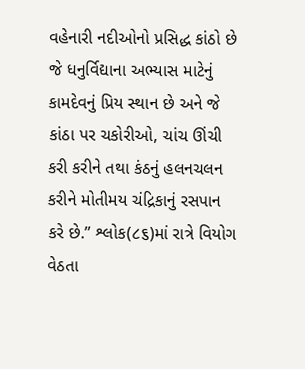વહેનારી નદીઓનો પ્રસિદ્ધ કાંઠો છે જે ધનુર્વિદ્યાના અભ્યાસ માટેનું કામદેવનું પ્રિય સ્થાન છે અને જે કાંઠા પર ચકોરીઓ, ચાંચ ઊંચી કરી કરીને તથા કંઠનું હલનચલન કરીને મોતીમય ચંદ્રિકાનું રસપાન કરે છે.’’ શ્લોક(૮૬)માં રાત્રે વિયોગ વેઠતા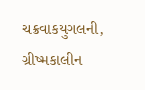ચક્રવાકયુગલની, ગ્રીષ્મકાલીન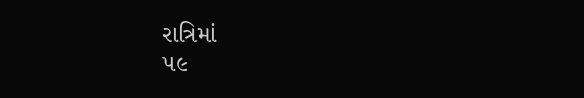રાત્રિમાં
૫૯